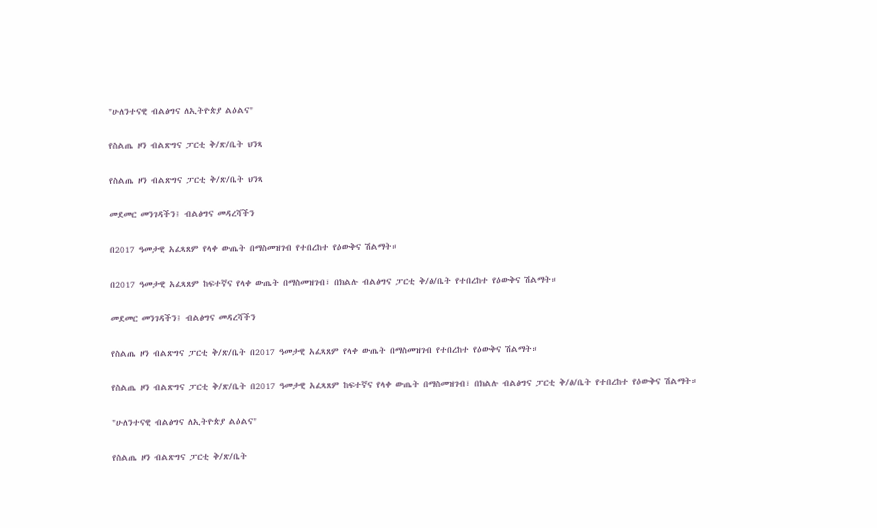"ሁለንተናዊ ብልፅግና ለኢትዮጵያ ልዕልና"

የስልጤ ዞን ብልጽግና ፓርቲ ቅ/ጽ/ቤት ህንጻ

የስልጤ ዞን ብልጽግና ፓርቲ ቅ/ጽ/ቤት ህንጻ

መደመር መንገዳችን፤ ብልፅግና መዳረሻችን

በ2017 ዓመታዊ አፈጻጸም የላቀ ውጤት በማስመዝገብ የተበረከተ የዕውቅና ሽልማት።

በ2017 ዓመታዊ አፈጻጸም ከፍተኛና የላቀ ውጤት በማስመዝገብ፣ በክልሉ ብልፅግና ፓርቲ ቅ/ፅ/ቤት የተበረከተ የዕውቅና ሽልማት።

መደመር መንገዳችን፤ ብልፅግና መዳረሻችን

የስልጤ ዞን ብልጽግና ፓርቲ ቅ/ጽ/ቤት በ2017 ዓመታዊ አፈጻጸም የላቀ ውጤት በማስመዝገብ የተበረከተ የዕውቅና ሽልማት።

የስልጤ ዞን ብልጽግና ፓርቲ ቅ/ጽ/ቤት በ2017 ዓመታዊ አፈጻጸም ከፍተኛና የላቀ ውጤት በማስመዝገብ፣ በክልሉ ብልፅግና ፓርቲ ቅ/ፅ/ቤት የተበረከተ የዕውቅና ሽልማት።

"ሁለንተናዊ ብልፅግና ለኢትዮጵያ ልዕልና"

የስልጤ ዞን ብልጽግና ፓርቲ ቅ/ጽ/ቤት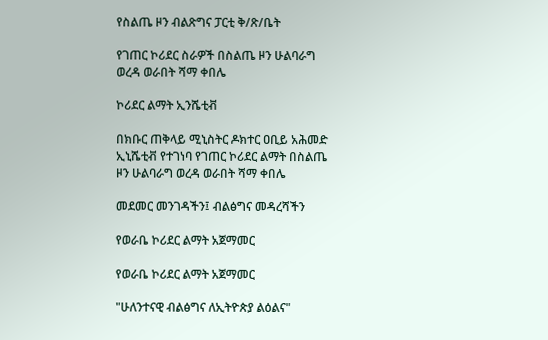የስልጤ ዞን ብልጽግና ፓርቲ ቅ/ጽ/ቤት

የገጠር ኮሪደር ስራዎች በስልጤ ዞን ሁልባራግ ወረዳ ወራበት ሻማ ቀበሌ

ኮሪደር ልማት ኢንሼቲቭ

በክቡር ጠቅላይ ሚኒስትር ዶክተር ዐቢይ አሕመድ ኢኒሼቲቭ የተገነባ የገጠር ኮሪደር ልማት በስልጤ ዞን ሁልባራግ ወረዳ ወራበት ሻማ ቀበሌ

መደመር መንገዳችን፤ ብልፅግና መዳረሻችን

የወራቤ ኮሪደር ልማት አጀማመር

የወራቤ ኮሪደር ልማት አጀማመር

"ሁለንተናዊ ብልፅግና ለኢትዮጵያ ልዕልና"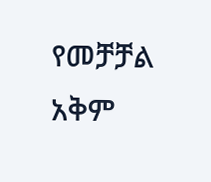የመቻቻል አቅም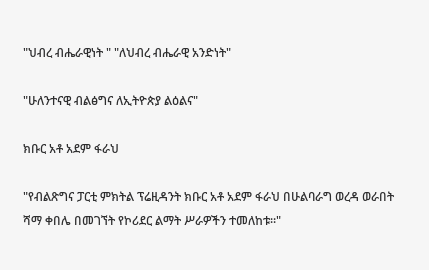"ህብረ ብሔራዊነት " "ለህብረ ብሔራዊ አንድነት"

"ሁለንተናዊ ብልፅግና ለኢትዮጵያ ልዕልና"

ክቡር አቶ አደም ፋራህ

"የብልጽግና ፓርቲ ምክትል ፕሬዚዳንት ክቡር አቶ አደም ፋራህ በሁልባራግ ወረዳ ወራበት ሻማ ቀበሌ በመገኘት የኮሪደር ልማት ሥራዎችን ተመለከቱ።"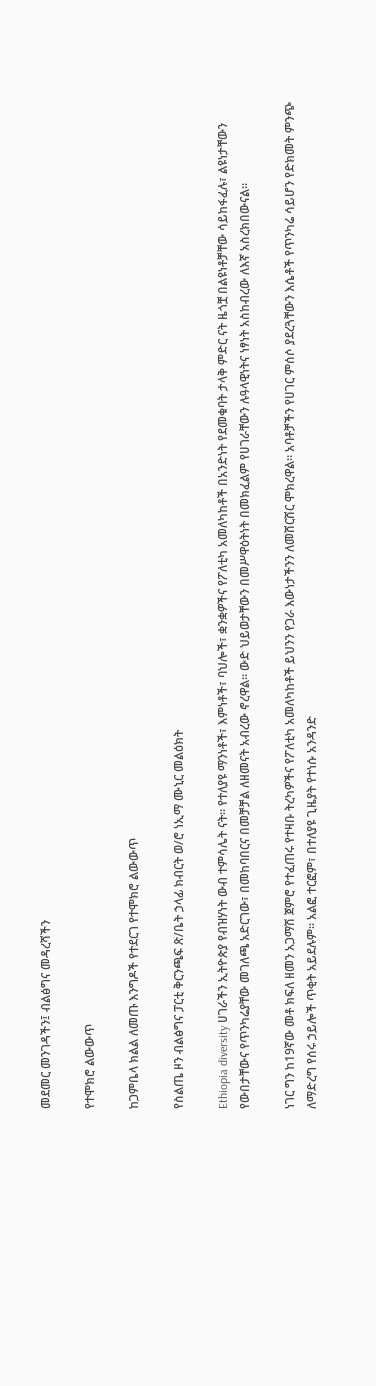መደመር መንገዳችን፤ ብልፅግና መዳረሻችን

የተሞክሮ ልውውጥ

ከጋምቤላ ክልል ለመጡ እንግዶች የተደርገ የተሞክሮ ልውውጥ

የስልጤ ዞን ብልፅግና ፓርቲ ቅርንጫፍ ጽ/ቤት ኃላፊ ክብርት ወ/ሮ ነኢማ ሙኒር መልዕክት

Ethiopia diversity ሀገራችን ኢትዮጵያ የብዝሃነት ውብ ተምሳሌት ናት። የተለያዩ ማንነቶች፣ እምነቶች፣ ባህሎች፣ ቋንቋዎችና የፖለቲካ አመለካከቶች በአንድነት የደመቁባት ታላቅ ምድር ናት ዜጎቿ በልዩነቶቻቸው ሳይከፋፈሉ፣ ልዩነታቸውን የውበታቸውና የጥንካሬያቸው መገለጫ አድርገው፣ በመከባበርና በመቻቻል ለዘመናት አብረው ኖረዋል። ውድ ህይወታቸውን በመሥዋዕትነት በመክፈልም የሀገራቸውን ሉዓላዊነትና ነፃነት አስከብረው ለእኛ አስረክበውናል።

ነገር ግን ከ19ኛው መቶ ክፍለ ዘመን አጋማሽ ጀምሮ የተፈጠሩ የተዛቡ ትረካዎችና የፖለቲካ አመለካከቶች ይህንን የጋራ እውነታችንን ለመሸርሸር ሞክረዋል። አባቶቻችን የሀገር ምሰሶ ያደረጓቸውን እሴቶች የጥንካሬ ሳይሆን የድክመት ምንጭ ለማድረግ የሰሩ ኃይሎች ጥቂት አይደሉም። አልፎ ተርፎም፣ በተለያዩ ጊዜያት የተነሱ አንዳንድ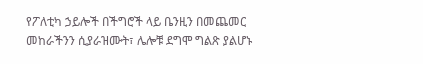የፖለቲካ ኃይሎች በችግሮች ላይ ቤንዚን በመጨመር መከራችንን ሲያራዝሙት፣ ሌሎቹ ደግሞ ግልጽ ያልሆኑ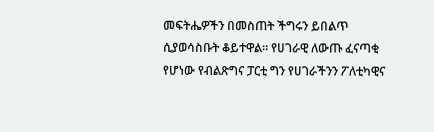መፍትሔዎችን በመስጠት ችግሩን ይበልጥ ሲያወሳስቡት ቆይተዋል። የሀገራዊ ለውጡ ፈናጣቂ የሆነው የብልጽግና ፓርቲ ግን የሀገራችንን ፖለቲካዊና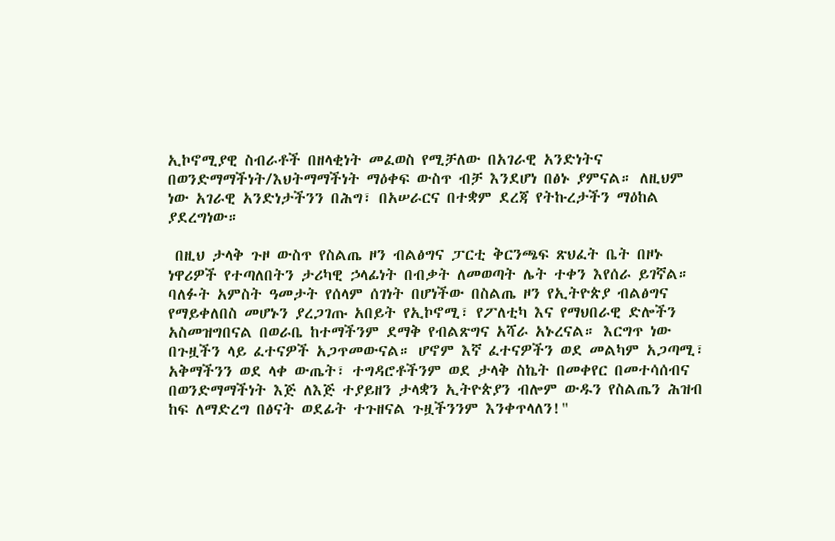ኢኮኖሚያዊ ስብራቶች በዘላቂነት መፈወስ የሚቻለው በአገራዊ አንድነትና በወንድማማችነት/እህትማማችነት ማዕቀፍ ውስጥ ብቻ እንደሆነ በፅኑ ያምናል። ለዚህም ነው አገራዊ አንድነታችንን በሕግ፣ በአሠራርና በተቋም ደረጃ የትኩረታችን ማዕከል ያደረግነው።

 በዚህ ታላቅ ጉዞ ውስጥ የስልጤ ዞን ብልፅግና ፓርቲ ቅርንጫፍ ጽህፈት ቤት በዞኑ ነዋሪዎች የተጣለበትን ታሪካዊ ኃላፊነት በብቃት ለመወጣት ሌት ተቀን እየሰራ ይገኛል። ባለፉት አምስት ዓመታት የሰላም ሰገነት በሆነችው በስልጤ ዞን የኢትዮጵያ ብልፅግና የማይቀለበስ መሆኑን ያረጋገጡ አበይት የኢኮኖሚ፣ የፖለቲካ እና የማህበራዊ ድሎችን አስመዝግበናል በወራቤ ከተማችንም ደማቅ የብልጽግና አሻራ አኑረናል። እርግጥ ነው በጉዟችን ላይ ፈተናዎች አጋጥመውናል። ሆኖም እኛ ፈተናዎችን ወደ መልካም አጋጣሚ፣ አቅማችንን ወደ ላቀ ውጤት፣ ተግዳሮቶችንም ወደ ታላቅ ስኬት በመቀየር በመተሳሰብና በወንድማማችነት እጅ ለእጅ ተያይዘን ታላቋን ኢትዮጵያን ብሎም ውዱን የስልጤን ሕዝብ ከፍ ለማድረግ በፅናት ወደፊት ተጉዘናል ጉዟችንንም እንቀጥላለን!"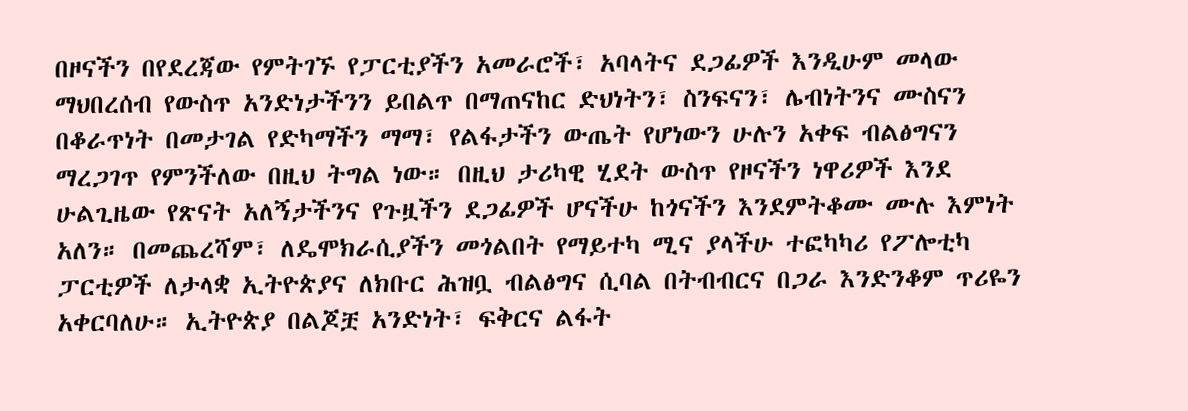በዞናችን በየደረጃው የምትገኙ የፓርቲያችን አመራሮች፣ አባላትና ደጋፊዎች እንዲሁም መላው ማህበረሰብ የውስጥ አንድነታችንን ይበልጥ በማጠናከር ድህነትን፣ ስንፍናን፣ ሌብነትንና ሙስናን በቆራጥነት በመታገል የድካማችን ማማ፣ የልፋታችን ውጤት የሆነውን ሁሉን አቀፍ ብልፅግናን ማረጋገጥ የምንችለው በዚህ ትግል ነው። በዚህ ታሪካዊ ሂደት ውስጥ የዞናችን ነዋሪዎች እንደ ሁልጊዜው የጽናት አለኝታችንና የጉዟችን ደጋፊዎች ሆናችሁ ከጎናችን እንደምትቆሙ ሙሉ እምነት አለን። በመጨረሻም፣ ለዴሞክራሲያችን መጎልበት የማይተካ ሚና ያላችሁ ተፎካካሪ የፖሎቲካ ፓርቲዎች ለታላቋ ኢትዮጵያና ለክቡር ሕዝቧ ብልፅግና ሲባል በትብብርና በጋራ እንድንቆም ጥሪዬን አቀርባለሁ። ኢትዮጵያ በልጆቿ አንድነት፣ ፍቅርና ልፋት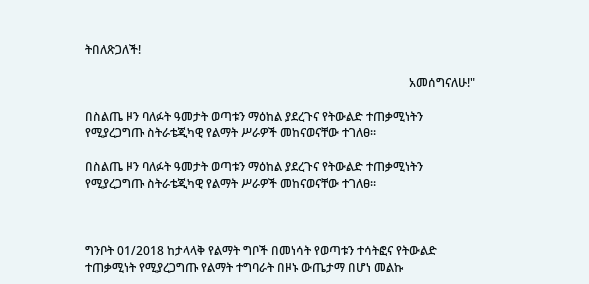ትበለጽጋለች!

                                                                                                            አመሰግናለሁ!"

በስልጤ ዞን ባለፉት ዓመታት ወጣቱን ማዕከል ያደረጉና የትውልድ ተጠቃሚነትን የሚያረጋግጡ ስትራቴጂካዊ የልማት ሥራዎች መከናወናቸው ተገለፀ።

በስልጤ ዞን ባለፉት ዓመታት ወጣቱን ማዕከል ያደረጉና የትውልድ ተጠቃሚነትን የሚያረጋግጡ ስትራቴጂካዊ የልማት ሥራዎች መከናወናቸው ተገለፀ።



ግንቦት 01/2018 ከታላላቅ የልማት ግቦች በመነሳት የወጣቱን ተሳትፎና የትውልድ ተጠቃሚነት የሚያረጋግጡ የልማት ተግባራት በዞኑ ውጤታማ በሆነ መልኩ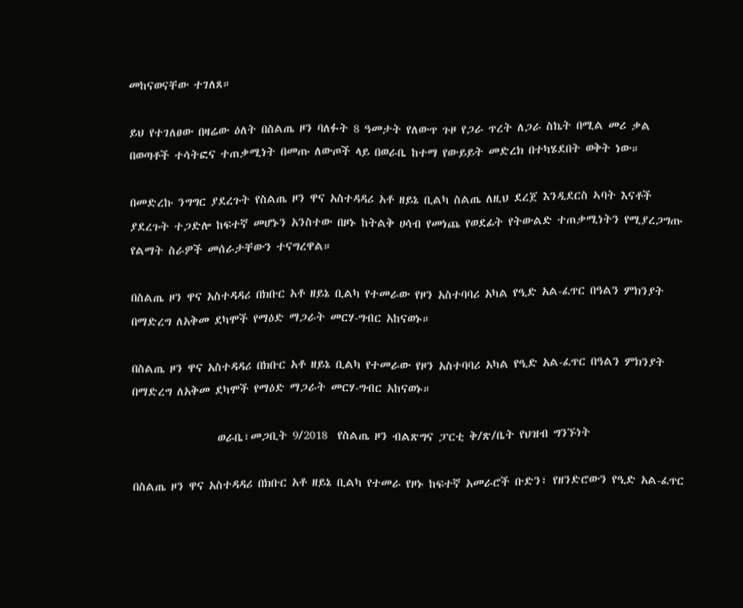መከናወናቸው ተገለጸ።

ይህ የተገለፀው በዛሬው ዕለት በስልጤ ዞን ባለፉት 8 ዓመታት የለውጥ ጉዞ የጋራ ጥረት ለጋራ ስኬት በሚል መሪ ቃል በወጣቶች ተሳትፎና ተጠቃሚነት በመጡ ለውጦች ላይ በወራቤ ከተማ የውይይት መድረክ በተካሄደበት ወቅት ነው።

በመድረኩ ንግግር ያደረጉት የስልጤ ዞን ዋና አስተዳዳሪ አቶ ዘይኔ ቢልካ ስልጤ ለዚህ ደረጀ እንዲደርስ ኣባት እናቶች ያደረጉት ተጋድሎ ከፍተኛ መሆኑን አንስተው በዞኑ ከትልቅ ሀሳብ የመነጨ የወደፊት የትውልድ ተጠቃሚነትን የሚያረጋግጡ የልማት ስራዎች መሰራታቸውን ተናግረዋል።

በስልጤ ዞን ዋና አስተዳዳሪ በክቡር አቶ ዘይኔ ቢልካ የተመራው የዞን አስተባባሪ አካል የዒድ አል-ፈጥር በዓልን ምክንያት በማድረግ ለአቅመ ደካሞች የማዕድ ማጋራት መርሃ-ግብር አከናወኑ።

በስልጤ ዞን ዋና አስተዳዳሪ በክቡር አቶ ዘይኔ ቢልካ የተመራው የዞን አስተባባሪ አካል የዒድ አል-ፈጥር በዓልን ምክንያት በማድረግ ለአቅመ ደካሞች የማዕድ ማጋራት መርሃ-ግብር አከናወኑ።

                 ወራቤ፣መጋቢት 9/2018  የስልጤ ዞን ብልጽግና ፓርቲ ቅ/ጽ/ቤት የህዝብ ግንኙነት

በስልጤ ዞን ዋና አስተዳዳሪ በክቡር አቶ ዘይኔ ቢልካ የተመራ የዞኑ ከፍተኛ አመራሮች ቡድን፣ የዘንድሮውን የዒድ አል-ፈጥር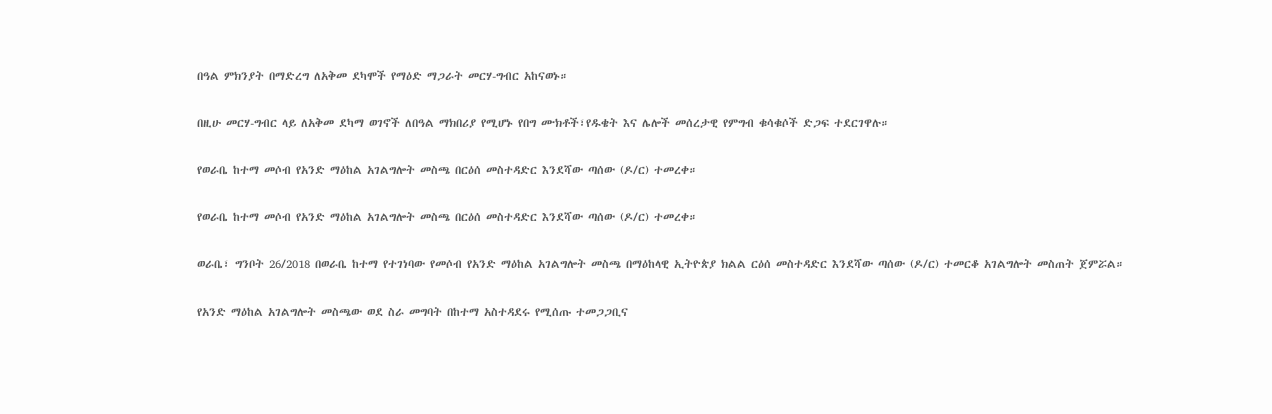በዓል ምክንያት በማድረግ ለአቅመ ደካሞች የማዕድ ማጋራት መርሃ-ግብር አከናወኑ።

በዚሁ መርሃ-ግብር ላይ ለአቅመ ደካማ ወገኖች ለበዓል ማክበሪያ የሚሆኑ የበግ ሙክቶች፣የዱቄት እና ሌሎች መሰረታዊ የምግብ ቁሳቁሶች ድጋፍ ተደርገዋሉ።

የወራቤ ከተማ መሶብ የአንድ ማዕከል አገልግሎት መስጫ በርዕሰ መስተዳድር እንደሻው ጣሰው (ዶ/ር) ተመረቀ።

የወራቤ ከተማ መሶብ የአንድ ማዕከል አገልግሎት መስጫ በርዕሰ መስተዳድር እንደሻው ጣሰው (ዶ/ር) ተመረቀ።

ወራቤ፣ ግንቦት 26/2018 በወራቤ ከተማ የተገነባው የመሶብ የአንድ ማዕከል አገልግሎት መስጫ በማዕከላዊ ኢትዮጵያ ክልል ርዕሰ መስተዳድር እንደሻው ጣሰው (ዶ/ር) ተመርቆ አገልግሎት መስጠት ጀምሯል።

የአንድ ማዕከል አገልግሎት መስጫው ወደ ስራ መግባት በከተማ አስተዳደሩ የሚሰጡ ተመጋጋቢና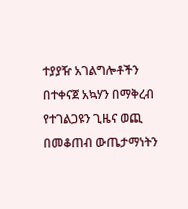ተያያዥ አገልግሎቶችን በተቀናጀ አኳሃን በማቅረብ የተገልጋዩን ጊዜና ወጪ በመቆጠብ ውጤታማነትን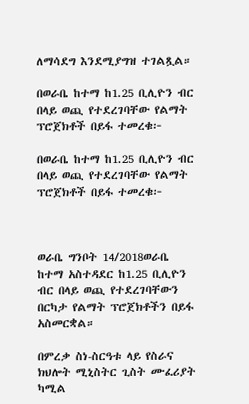ለማሳደግ እንደሚያግዝ ተገልጿል።

በወራቤ ከተማ ከ1.25 ቢሊዮን ብር በላይ ወጪ የተደረገባቸው የልማት ፕሮጀክቶች በይፋ ተመረቁ፦

በወራቤ ከተማ ከ1.25 ቢሊዮን ብር በላይ ወጪ የተደረገባቸው የልማት ፕሮጀክቶች በይፋ ተመረቁ፦



ወራቤ ግንቦት 14/2018ወራቤ ከተማ አስተዳደር ከ1.25 ቢሊዮን ብር በላይ ወጪ የተደረገባቸውን በርካታ የልማት ፕሮጀክቶችን በይፋ አስመርቋል።

በምረቃ ስነ-ስርዓቱ ላይ የስራና ክህሎት ሚኒስትር ጊስት ሙፈሪያት ካሚል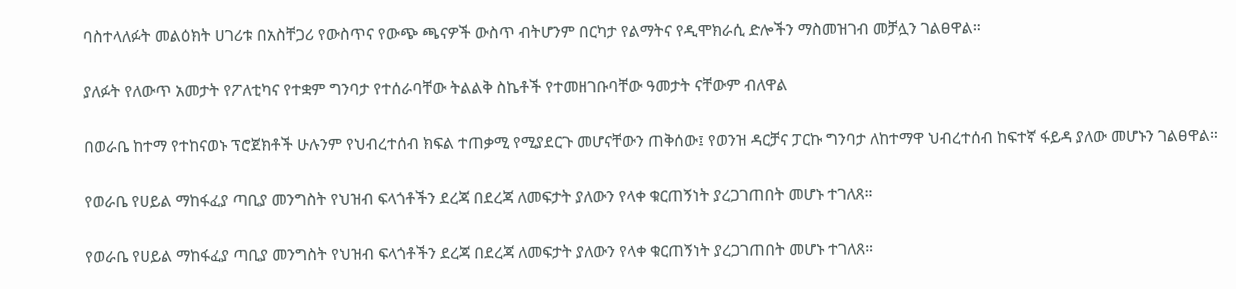ባስተላለፉት መልዕክት ሀገሪቱ በአስቸጋሪ የውስጥና የውጭ ጫናዎች ውስጥ ብትሆንም በርካታ የልማትና የዲሞክራሲ ድሎችን ማስመዝገብ መቻሏን ገልፀዋል።

ያለፉት የለውጥ አመታት የፖለቲካና የተቋም ግንባታ የተሰራባቸው ትልልቅ ስኬቶች የተመዘገቡባቸው ዓመታት ናቸውም ብለዋል

በወራቤ ከተማ የተከናወኑ ፕሮጀክቶች ሁሉንም የህብረተሰብ ክፍል ተጠቃሚ የሚያደርጉ መሆናቸውን ጠቅሰው፤ የወንዝ ዳርቻና ፓርኩ ግንባታ ለከተማዋ ህብረተሰብ ከፍተኛ ፋይዳ ያለው መሆኑን ገልፀዋል።

የወራቤ የሀይል ማከፋፈያ ጣቢያ መንግስት የህዝብ ፍላጎቶችን ደረጃ በደረጃ ለመፍታት ያለውን የላቀ ቁርጠኝነት ያረጋገጠበት መሆኑ ተገለጸ።

የወራቤ የሀይል ማከፋፈያ ጣቢያ መንግስት የህዝብ ፍላጎቶችን ደረጃ በደረጃ ለመፍታት ያለውን የላቀ ቁርጠኝነት ያረጋገጠበት መሆኑ ተገለጸ።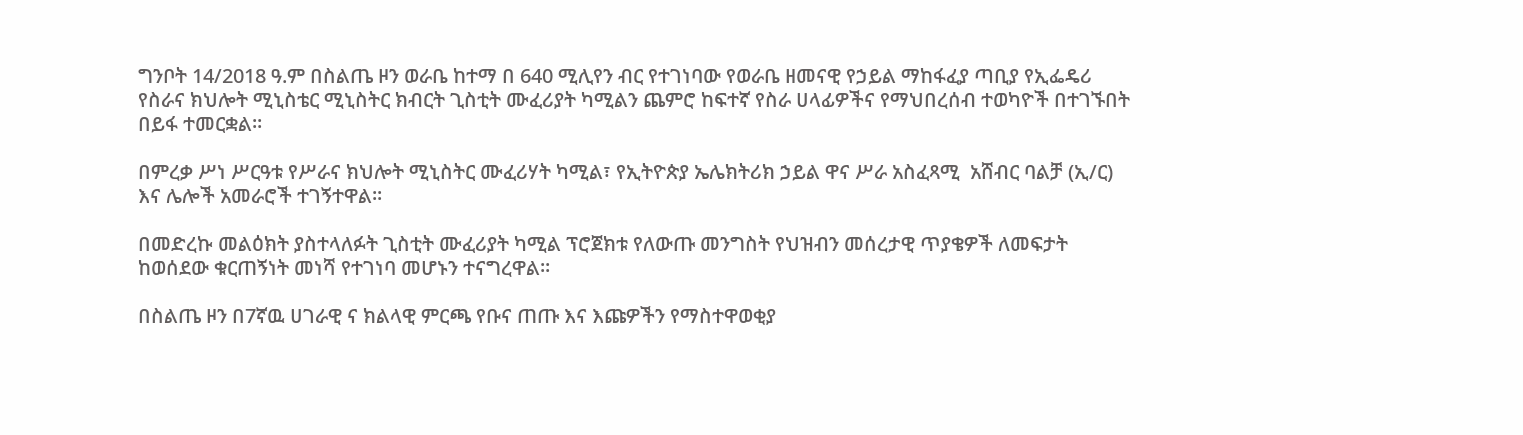ግንቦት 14/2018 ዓ.ም በስልጤ ዞን ወራቤ ከተማ በ 640 ሚሊየን ብር የተገነባው የወራቤ ዘመናዊ የኃይል ማከፋፈያ ጣቢያ የኢፌዴሪ የስራና ክህሎት ሚኒስቴር ሚኒስትር ክብርት ጊስቲት ሙፈሪያት ካሚልን ጨምሮ ከፍተኛ የስራ ሀላፊዎችና የማህበረሰብ ተወካዮች በተገኙበት በይፋ ተመርቋል።

በምረቃ ሥነ ሥርዓቱ የሥራና ክህሎት ሚኒስትር ሙፈሪሃት ካሚል፣ የኢትዮጵያ ኤሌክትሪክ ኃይል ዋና ሥራ አስፈጻሚ  አሸብር ባልቻ (ኢ/ር) እና ሌሎች አመራሮች ተገኝተዋል፡፡

በመድረኩ መልዕክት ያስተላለፉት ጊስቲት ሙፈሪያት ካሚል ፕሮጀክቱ የለውጡ መንግስት የህዝብን መሰረታዊ ጥያቄዎች ለመፍታት ከወሰደው ቁርጠኝነት መነሻ የተገነባ መሆኑን ተናግረዋል።

በስልጤ ዞን በ7ኛዉ ሀገራዊ ና ክልላዊ ምርጫ የቡና ጠጡ እና እጩዎችን የማስተዋወቂያ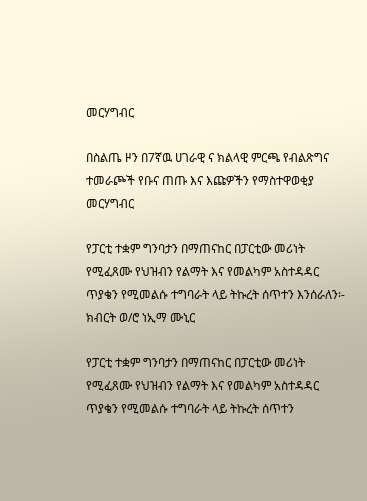መርሃግብር

በስልጤ ዞን በ7ኛዉ ሀገራዊ ና ክልላዊ ምርጫ የብልጽግና ተመራጮች የቡና ጠጡ እና እጩዎችን የማስተዋወቂያ መርሃግብር

የፓርቲ ተቋም ግንባታን በማጠናከር በፓርቲው መሪነት የሚፈጸሙ የህዝብን የልማት እና የመልካም አስተዳዳር ጥያቄን የሚመልሱ ተግባራት ላይ ትኩረት ሰጥተን እንሰራለን፡- ክብርት ወ/ሮ ነኢማ ሙኒር

የፓርቲ ተቋም ግንባታን በማጠናከር በፓርቲው መሪነት የሚፈጸሙ የህዝብን የልማት እና የመልካም አስተዳዳር ጥያቄን የሚመልሱ ተግባራት ላይ ትኩረት ሰጥተን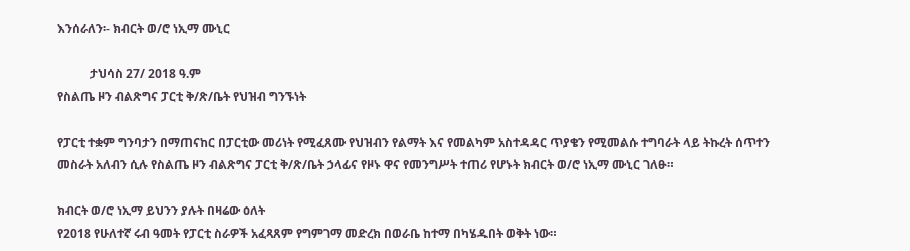እንሰራለን፡- ክብርት ወ/ሮ ነኢማ ሙኒር

           ታህሳስ 27/ 2018 ዓ.ም
የስልጤ ዞን ብልጽግና ፓርቲ ቅ/ጽ/ቤት የህዝብ ግንኙነት

የፓርቲ ተቋም ግንባታን በማጠናከር በፓርቲው መሪነት የሚፈጸሙ የህዝብን የልማት እና የመልካም አስተዳዳር ጥያቄን የሚመልሱ ተግባራት ላይ ትኩረት ሰጥተን መስራት አለብን ሲሉ የስልጤ ዞን ብልጽግና ፓርቲ ቅ/ጽ/ቤት ኃላፊና የዞኑ ዋና የመንግሥት ተጠሪ የሆኑት ክብርት ወ/ሮ ነኢማ ሙኒር ገለፁ።

ክብርት ወ/ሮ ነኢማ ይህንን ያሉት በዛሬው ዕለት
የ2018 የሁለተኛ ሩብ ዓመት የፓርቲ ስራዎች አፈጻጸም የግምገማ መድረክ በወራቤ ከተማ በካሄዱበት ወቅት ነው።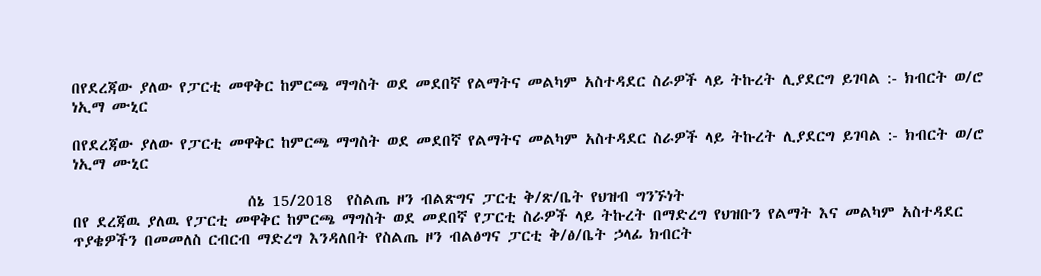በየደረጃው ያለው የፓርቲ መዋቅር ከምርጫ ማግስት ወደ መደበኛ የልማትና መልካም አስተዳደር ስራዎች ላይ ትኩረት ሊያደርግ ይገባል :- ክብርት ወ/ሮ ነኢማ ሙኒር

በየደረጃው ያለው የፓርቲ መዋቅር ከምርጫ ማግስት ወደ መደበኛ የልማትና መልካም አስተዳደር ስራዎች ላይ ትኩረት ሊያደርግ ይገባል :- ክብርት ወ/ሮ ነኢማ ሙኒር

                         ሰኔ 15/2018  የስልጤ ዞን ብልጽግና ፓርቲ ቅ/ጽ/ቤት የህዝብ ግንኙነት
በየ ደረጃዉ ያለዉ የፓርቲ መዋቅር ከምርጫ ማግስት ወደ መደበኛ የፓርቲ ስራዎች ላይ ትኩረት በማድረግ የህዝቡን የልማት እና መልካም አስተዳደር ጥያቄዎችን በመመለስ ርብርብ ማድረግ እንዳለበት የስልጤ ዞን ብልፅግና ፓርቲ ቅ/ፅ/ቤት ኃላፊ ክብርት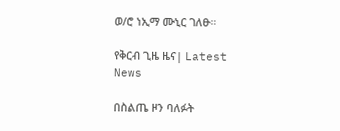ወ/ሮ ነኢማ ሙኒር ገለፁ።

የቅርብ ጊዜ ዜና| Latest News

በስልጤ ዞን ባለፉት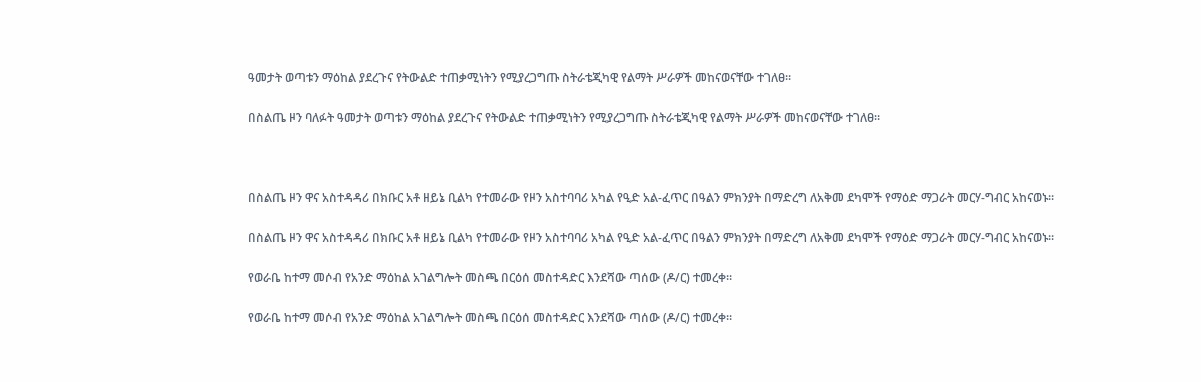ዓመታት ወጣቱን ማዕከል ያደረጉና የትውልድ ተጠቃሚነትን የሚያረጋግጡ ስትራቴጂካዊ የልማት ሥራዎች መከናወናቸው ተገለፀ።

በስልጤ ዞን ባለፉት ዓመታት ወጣቱን ማዕከል ያደረጉና የትውልድ ተጠቃሚነትን የሚያረጋግጡ ስትራቴጂካዊ የልማት ሥራዎች መከናወናቸው ተገለፀ።



በስልጤ ዞን ዋና አስተዳዳሪ በክቡር አቶ ዘይኔ ቢልካ የተመራው የዞን አስተባባሪ አካል የዒድ አል-ፈጥር በዓልን ምክንያት በማድረግ ለአቅመ ደካሞች የማዕድ ማጋራት መርሃ-ግብር አከናወኑ።

በስልጤ ዞን ዋና አስተዳዳሪ በክቡር አቶ ዘይኔ ቢልካ የተመራው የዞን አስተባባሪ አካል የዒድ አል-ፈጥር በዓልን ምክንያት በማድረግ ለአቅመ ደካሞች የማዕድ ማጋራት መርሃ-ግብር አከናወኑ።

የወራቤ ከተማ መሶብ የአንድ ማዕከል አገልግሎት መስጫ በርዕሰ መስተዳድር እንደሻው ጣሰው (ዶ/ር) ተመረቀ።

የወራቤ ከተማ መሶብ የአንድ ማዕከል አገልግሎት መስጫ በርዕሰ መስተዳድር እንደሻው ጣሰው (ዶ/ር) ተመረቀ።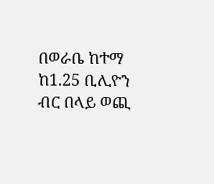በወራቤ ከተማ ከ1.25 ቢሊዮን ብር በላይ ወጪ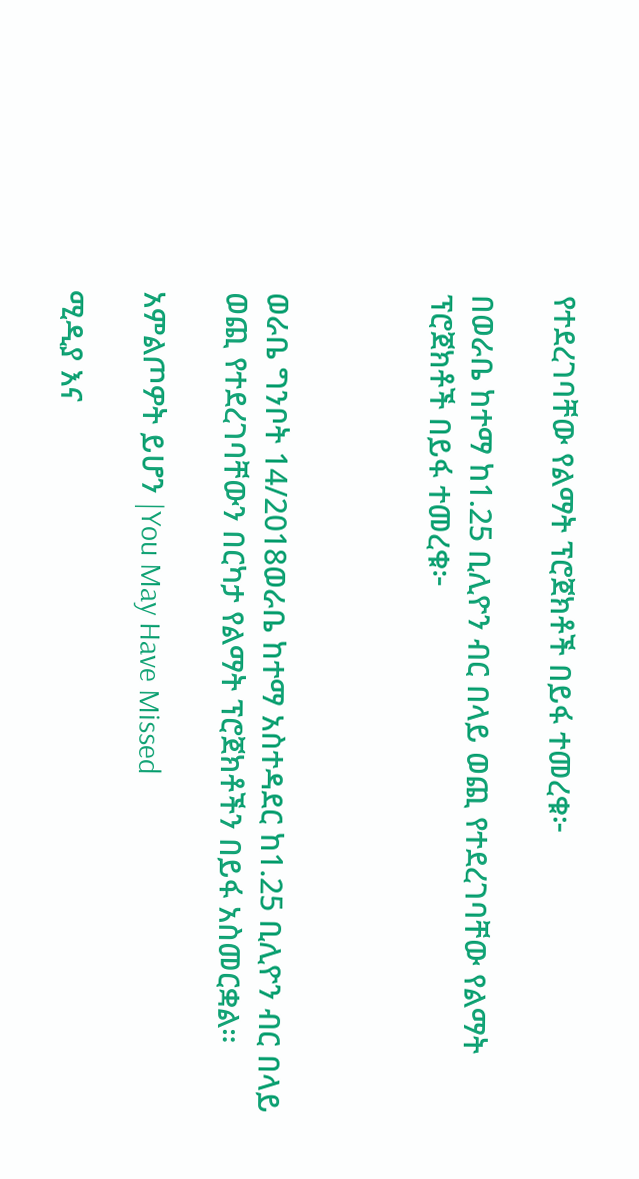የተደረገባቸው የልማት ፕሮጀክቶች በይፋ ተመረቁ፦

በወራቤ ከተማ ከ1.25 ቢሊዮን ብር በላይ ወጪ የተደረገባቸው የልማት ፕሮጀክቶች በይፋ ተመረቁ፦



ወራቤ ግንቦት 14/2018ወራቤ ከተማ አስተዳደር ከ1.25 ቢሊዮን ብር በላይ ወጪ የተደረገባቸውን በርካታ የልማት ፕሮጀክቶችን በይፋ አስመርቋል።

አምልጦዎት ይሆን |You May Have Missed

ሚዲያ እና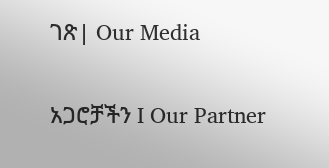ገጽ| Our Media

አጋሮቻችን I Our Partner